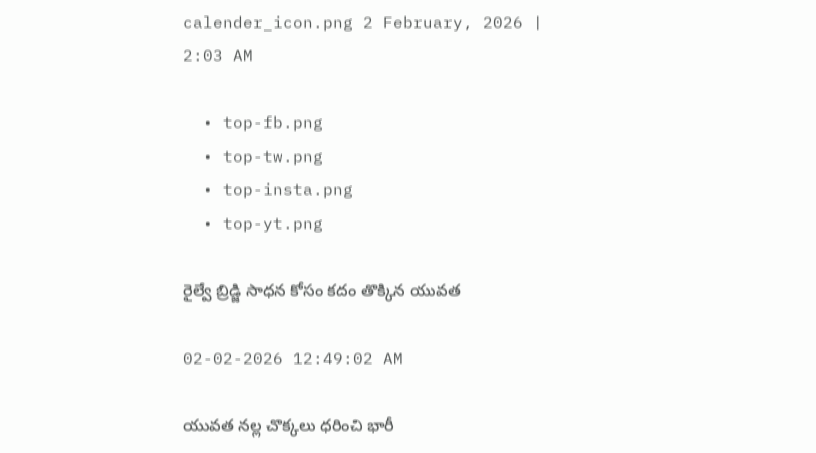calender_icon.png 2 February, 2026 | 2:03 AM

  • top-fb.png
  • top-tw.png
  • top-insta.png
  • top-yt.png

రైల్వే బ్రిడ్జి సాధన కోసం కదం తొక్కిన యువత

02-02-2026 12:49:02 AM

యువత నల్ల చొక్కలు ధరించి భారీ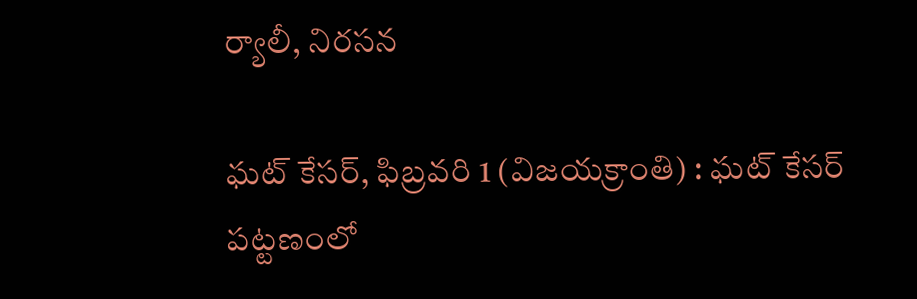ర్యాలీ, నిరసన

ఘట్ కేసర్, ఫిబ్రవరి 1 (విజయక్రాంతి) : ఘట్ కేసర్ పట్టణంలో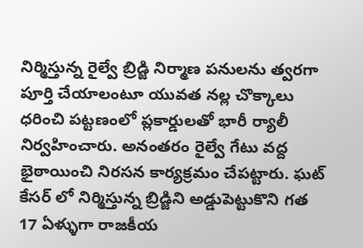నిర్మిస్తున్న రైల్వే బ్రిడ్జి నిర్మాణ పనులను త్వరగా పూర్తి చేయాలంటూ యువత నల్ల చొక్కాలు ధరించి పట్టణంలో ప్లకార్డులతో భారీ ర్యాలీ నిర్వహించారు. అనంతరం రైల్వే గేటు వద్ద భైఠాయించి నిరసన కార్యక్రమం చేపట్టారు. ఘట్ కేసర్ లో నిర్మిస్తున్న బ్రిడ్జిని అడ్డుపెట్టుకొని గత 17 ఏళ్ళుగా రాజకీయ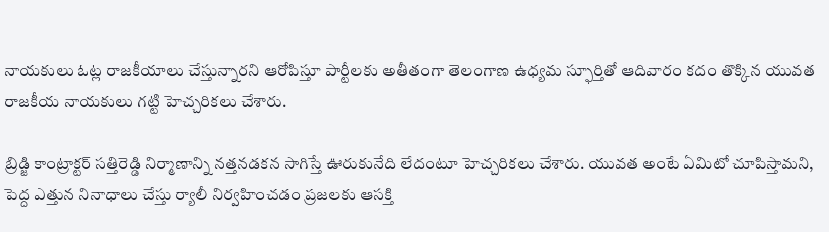నాయకులు ఓట్ల రాజకీయాలు చేస్తున్నారని ఆరోపిస్తూ పార్టీలకు అతీతంగా తెలంగాణ ఉధ్యమ స్ఫూర్తితో ఆదివారం కదం తొక్కిన యువత రాజకీయ నాయకులు గట్టి హెచ్చరికలు చేశారు.

బ్రిడ్జి కాంట్రాక్టర్ సత్తిరెడ్డి నిర్మాణాన్ని నత్తనడకన సాగిస్తే ఊరుకునేది లేదంటూ హెచ్చరికలు చేశారు. యువత అంటే ఏమిటో చూపిస్తామని, పెద్ద ఎత్తున నినాధాలు చేస్తు ర్యాలీ నిర్వహించడం ప్రజలకు ఆసక్తి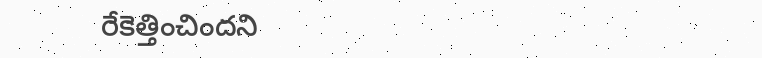రేకెత్తించిందని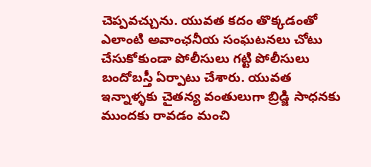చెప్పవచ్చును. యువత కదం తొక్కడంతో ఎలాంటి అవాంఛనీయ సంఘటనలు చోటు చేసుకోకుండా పోలీసులు గట్టి పోలీసులు బందోబస్తీ ఏర్పాటు చేశారు. యువత ఇన్నాళ్ళకు చైతన్య వంతులుగా బ్రిడ్జి సాధనకు ముందకు రావడం మంచి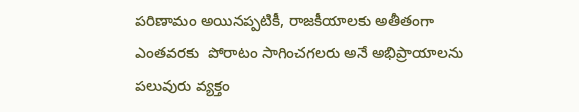పరిణామం అయినప్పటికీ, రాజకీయాలకు అతీతంగా ఎంతవరకు  పోరాటం సాగించగలరు అనే అభిప్రాయాలను పలువురు వ్యక్తం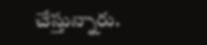చేస్తున్నారు.